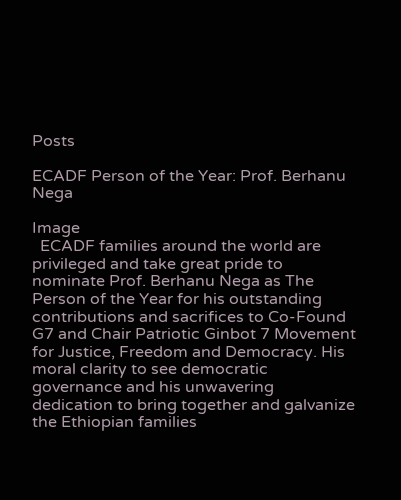Posts

ECADF Person of the Year: Prof. Berhanu Nega

Image
  ECADF families around the world are privileged and take great pride to nominate Prof. Berhanu Nega as The Person of the Year for his outstanding contributions and sacrifices to Co-Found G7 and Chair Patriotic Ginbot 7 Movement for Justice, Freedom and Democracy. His moral clarity to see democratic governance and his unwavering dedication to bring together and galvanize the Ethiopian families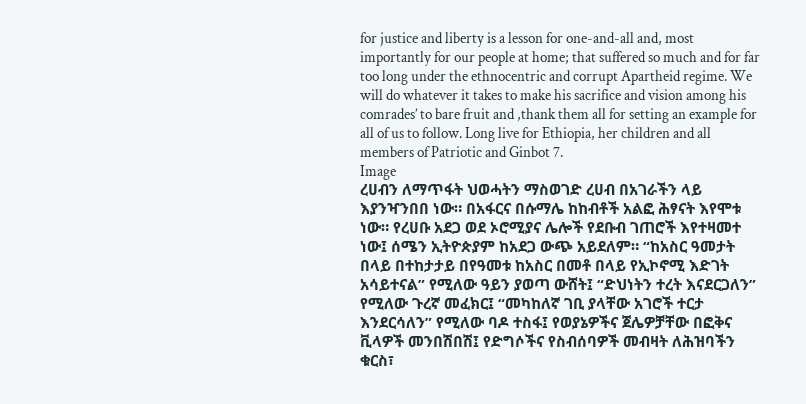for justice and liberty is a lesson for one-and-all and, most importantly for our people at home; that suffered so much and for far too long under the ethnocentric and corrupt Apartheid regime. We will do whatever it takes to make his sacrifice and vision among his comrades’ to bare fruit and ,thank them all for setting an example for all of us to follow. Long live for Ethiopia, her children and all members of Patriotic and Ginbot 7.
Image
ረሀብን ለማጥፋት ህወሓትን ማስወገድ ረሀብ በአገራችን ላይ እያንዣንበበ ነው። በአፋርና በሱማሌ ከከብቶች አልፎ ሕፃናት እየሞቱ ነው። የረሀቡ አደጋ ወደ ኦሮሚያና ሌሎች የደቡብ ገጠሮች እየተዛመተ ነው፤ ሰሜን ኢትዮጵያም ከአደጋ ውጭ አይደለም። “ከአስር ዓመታት በላይ በተከታታይ በየዓመቱ ከአስር በመቶ በላይ የኢኮኖሚ እድገት አሳይተናል” የሚለው ዓይን ያወጣ ውሸት፤ “ድህነትን ተረት እናደርጋለን” የሚለው ጉረኛ መፈክር፤ “መካከለኛ ገቢ ያላቸው አገሮች ተርታ እንደርሳለን” የሚለው ባዶ ተስፋ፤ የወያኔዎችና ጀሌዎቻቸው በፎቅና ቪላዎች መንበሽበሽ፤ የድግሶችና የስብሰባዎች መብዛት ለሕዝባችን ቁርስ፣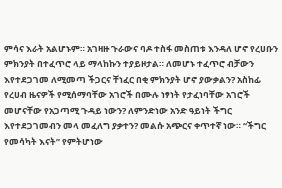ምሳና እራት አልሆኑም። አገዛዙ ጉራውና ባዶ ተስፋ መስጠቱ እንዳለ ሆኖ የረሀቡን ምክንያት በተፈጥሮ ላይ ማላከኩን ተያይዞታል። ለመሆኑ ተፈጥሮ ብቻውን እየተደጋገመ ለሚመጣ ችጋርና ቸነፈር በቂ ምክንያት ሆኖ ያውቃልን? አስከፊ የረሀብ ዜናዎች የሚሰማባቸው አገሮች በሙሉ ነፃነት የታፈነባቸው አገሮች መሆናቸው የአጋጣሚ ጉዳይ ነውን? ለምንድነው አንድ ዓይነት ችግር እየተደጋገመብን መላ መፈለግ ያቃተን? መልሱ አጭርና ቀጥተኛ ነው። “ችግር የመሳካት እናት” የምትሆነው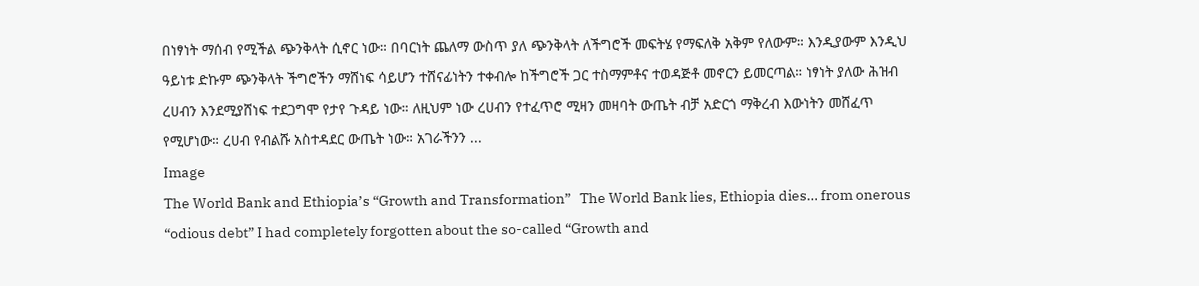በነፃነት ማሰብ የሚችል ጭንቅላት ሲኖር ነው። በባርነት ጨለማ ውስጥ ያለ ጭንቅላት ለችግሮች መፍትሄ የማፍለቅ አቅም የለውም። እንዲያውም እንዲህ ዓይነቱ ድኩም ጭንቅላት ችግሮችን ማሸነፍ ሳይሆን ተሸናፊነትን ተቀብሎ ከችግሮች ጋር ተስማምቶና ተወዳጅቶ መኖርን ይመርጣል። ነፃነት ያለው ሕዝብ ረሀብን እንደሚያሸነፍ ተደጋግሞ የታየ ጉዳይ ነው። ለዚህም ነው ረሀብን የተፈጥሮ ሚዛን መዛባት ውጤት ብቻ አድርጎ ማቅረብ እውነትን መሸፈጥ የሚሆነው። ረሀብ የብልሹ አስተዳደር ውጤት ነው። አገራችንን ...
Image
The World Bank and Ethiopia’s “Growth and Transformation”   The World Bank lies, Ethiopia dies… from onerous “odious debt” I had completely forgotten about the so-called “Growth and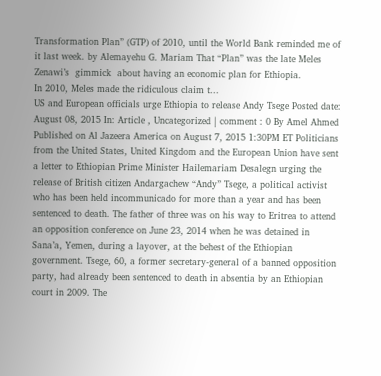Transformation Plan” (GTP) of 2010, until the World Bank reminded me of it last week. by Alemayehu G. Mariam That “Plan” was the late Meles Zenawi’s  gimmick  about having an economic plan for Ethiopia.                                                                                            In 2010, Meles made the ridiculous claim t...
US and European officials urge Ethiopia to release Andy Tsege Posted date: August 08, 2015 In: Article , Uncategorized | comment : 0 By Amel Ahmed Published on Al Jazeera America on August 7, 2015 1:30PM ET Politicians from the United States, United Kingdom and the European Union have sent a letter to Ethiopian Prime Minister Hailemariam Desalegn urging the release of British citizen Andargachew “Andy” Tsege, a political activist who has been held incommunicado for more than a year and has been sentenced to death. The father of three was on his way to Eritrea to attend an opposition conference on June 23, 2014 when he was detained in Sana’a, Yemen, during a layover, at the behest of the Ethiopian government. Tsege, 60, a former secretary-general of a banned opposition party, had already been sentenced to death in absentia by an Ethiopian court in 2009. The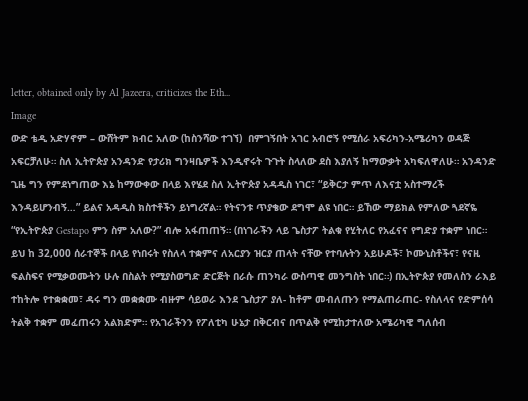letter, obtained only by Al Jazeera, criticizes the Eth...
Image
ውድ ቴዲ አድሃኖም – ውሸትም ክብር አለው (ከስንሻው ተገኘ)  በምገኝበት አገር አብሮኝ የሚሰራ አፍሪካን-አሜሪካን ወዳጅ አፍርቻለሁ። ስለ ኢትዮጵያ አንዳንድ የታሪክ ግንዛቤዎች እንዲኖሩት ጉጉት ስላለው ደስ እያለኝ ከማውቃት አካፍለዋለሁ። አንዳንድ ጊዜ ግን የምደነግጠው እኔ ከማውቀው በላይ እየሄደ ስለ ኢትዮጵያ አዳዲስ ነገር፣ “ይቅርታ ምጥ ለእናቷ አስተማረች እንዳይሆንብኝ…” ይልና አዳዲስ ክስተቶችን ይነግረኛል። የትናንቱ ጥያቄው ደግሞ ልዩ ነበር። ይኸው ማይክል የምለው ጓደኛዬ “የኢትዮጵያ Gestapo ምን ስም አለው?” ብሎ አፋጠጠኝ። (በነገራችን ላይ ጌስታፖ ትልቁ የሂትለር የአፈናና የግድያ ተቋም ነበር። ይህ ከ 32,000 ሰራተኞች በላይ የነበሩት የስለላ ተቋምና ለአርያን ዝርያ ጠላት ናቸው የተባሉትን አይሁዶች፣ ኮሙኒስቶችና፣ የናዚ ፍልስፍና የሚቃወሙትን ሁሉ በስልት የሚያስወግድ ድርጅት በራሱ ጠንካራ ውስጣዊ መንግስት ነበር።) በኢትዮጵያ የመለስን ራእይ ተከትሎ የተቋቋመ፣ ዳሩ ግን መቋቋሙ ብዙም ሳይወራ እንደ ጌስታፖ ያለ- ከቶም መብለጡን የማልጠራጠር- የስለላና የድምሰሳ ትልቅ ተቋም መፈጠሩን አልክድም። የአገራችንን የፖለቲካ ሁኔታ በቅርብና በጥልቅ የሚከታተለው አሜሪካዊ ግለሰብ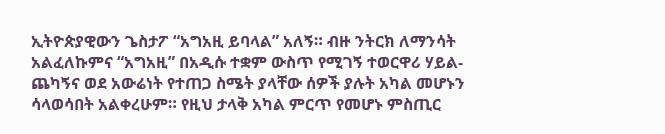ኢትዮጵያዊውን ጌስታፖ “አግአዚ ይባላል” አለኝ። ብዙ ንትርክ ለማንሳት አልፈለኩምና “አግአዚ” በአዲሱ ተቋም ውስጥ የሚገኝ ተወርዋሪ ሃይል- ጨካኝና ወደ አውሬነት የተጠጋ ስሜት ያላቸው ሰዎች ያሉት አካል መሆኑን ሳላወሳበት አልቀረሁም። የዚህ ታላቅ አካል ምርጥ የመሆኑ ምስጢር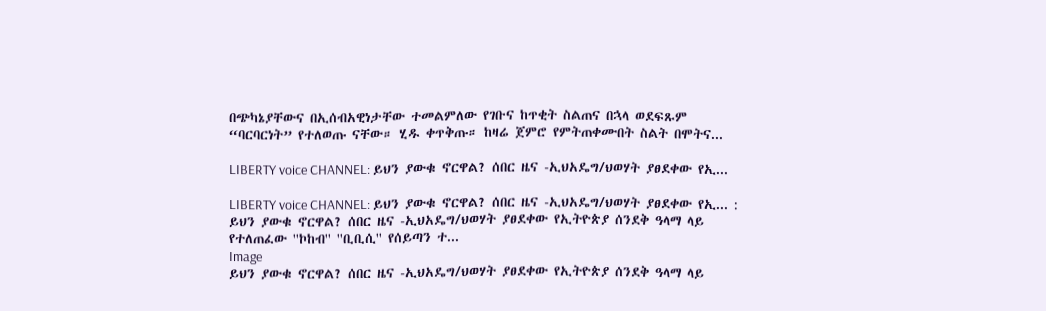በጭካኔያቸውና በኢሰብአዊነታቸው ተመልምለው የገቡና ከጥቂት ስልጠና በኋላ ወደፍጹም “ባርባርነት” የተለወጡ ናቸው። ሂዱ ቀጥቅጡ። ከዛሬ ጀምሮ የምትጠቀሙበት ስልት በሞትና...

LIBERTY voice CHANNEL: ይህን ያውቁ ኖርዋል? ሰበር ዜና -ኢህአዴግ/ህወሃት ያፀደቀው የኢ...

LIBERTY voice CHANNEL: ይህን ያውቁ ኖርዋል? ሰበር ዜና -ኢህአዴግ/ህወሃት ያፀደቀው የኢ... : ይህን ያውቁ ኖርዋል? ሰበር ዜና -ኢህአዴግ/ህወሃት ያፀደቀው የኢትዮጵያ ሰንደቅ ዓላማ ላይ የተለጠፈው ''ኮከብ'' ''ቢቢሲ'' የሰይጣን ተ...
Image
ይህን ያውቁ ኖርዋል? ሰበር ዜና -ኢህአዴግ/ህወሃት ያፀደቀው የኢትዮጵያ ሰንደቅ ዓላማ ላይ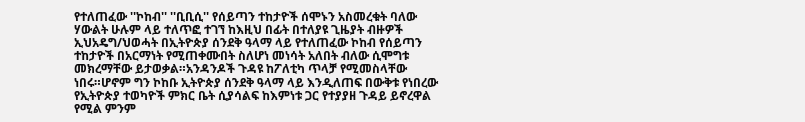የተለጠፈው ''ኮከብ'' ''ቢቢሲ'' የሰይጣን ተከታዮች ሰሞኑን አስመረቁት ባለው ሃውልት ሁሉም ላይ ተለጥፎ ተገኘ ከእዚህ በፊት በተለያዩ ጊዜያት ብዙዎች ኢህአዴግ/ህወሓት በኢትዮጵያ ሰንደቅ ዓላማ ላይ የተለጠፈው ኮከብ የሰይጣን ተከታዮች በአርማነት የሚጠቀሙበት ስለሆነ መነሳት አለበት ብለው ሲሞግቱ መክረማቸው ይታወቃል።አንዳንዶች ጉዳዩ ከፖለቲካ ጥላቻ የሚመስላቸው ነበሩ።ሆኖም ግን ኮከቡ ኢትዮጵያ ሰንደቅ ዓላማ ላይ እንዲለጠፍ በውቅቱ የነበረው የኢትዮጵያ ተወካዮች ምክር ቤት ሲያሳልፍ ከእምነቱ ጋር የተያያዘ ጉዳይ ይኖረዋል የሚል ምንም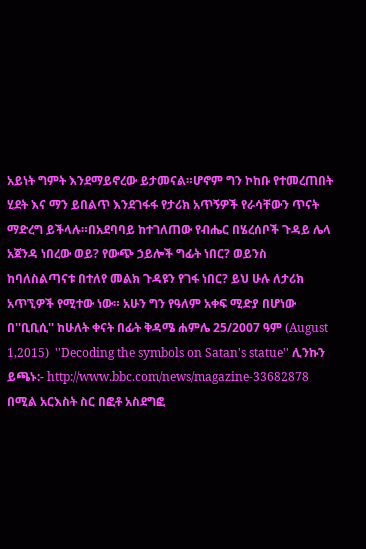አይነት ግምት እንደማይኖረው ይታመናል።ሆኖም ግን ኮከቡ የተመረጠበት ሂደት እና ማን ይበልጥ እንደገፋፋ የታሪክ አጥኝዎች የራሳቸውን ጥናት ማድረግ ይችላሉ።በአደባባይ ከተገለጠው የብሔር በሄረሰቦች ጉዳይ ሌላ አጀንዳ ነበረው ወይ? የውጭ ኃይሎች ግፊት ነበር? ወይንስ ከባለስልጣናቱ በተለየ መልክ ጉዳዩን የገፋ ነበር? ይህ ሁሉ ለታሪክ አጥኚዎች የሚተው ነው። አሁን ግን የዓለም አቀፍ ሚድያ በሆነው በ''ቢቢሲ'' ከሁለት ቀናት በፊት ቅዳሜ ሐምሌ 25/2007 ዓም (August 1,2015)  ''Decoding the symbols on Satan's statue'' ሊንኩን ይጫኑ:- http://www.bbc.com/news/magazine-33682878 በሚል አርእስት ስር በፎቶ አስደግፎ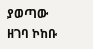ያወጣው ዘገባ ኮከቡ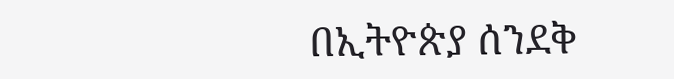በኢትዮጵያ ሰንደቅ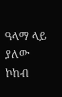ዓላማ ላይ ያለው ኮከብ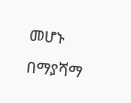መሆኑ በማያሻማ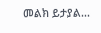መልክ ይታያል...